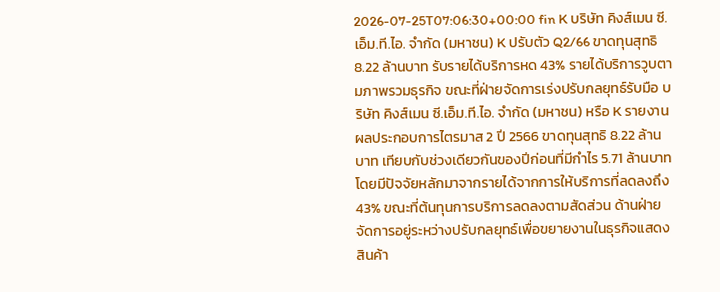2026-07-25T07:06:30+00:00 fin K บริษัท คิงส์เมน ซี.เอ็ม.ที.ไอ. จำกัด (มหาชน) K ปรับตัว Q2/66 ขาดทุนสุทธิ 8.22 ล้านบาท รับรายได้บริการหด 43% รายได้บริการวูบตามภาพรวมธุรกิจ ขณะที่ฝ่ายจัดการเร่งปรับกลยุทธ์รับมือ บริษัท คิงส์เมน ซี.เอ็ม.ที.ไอ. จำกัด (มหาชน) หรือ K รายงานผลประกอบการไตรมาส 2 ปี 2566 ขาดทุนสุทธิ 8.22 ล้านบาท เทียบกับช่วงเดียวกันของปีก่อนที่มีกำไร 5.71 ล้านบาท โดยมีปัจจัยหลักมาจากรายได้จากการให้บริการที่ลดลงถึง 43% ขณะที่ต้นทุนการบริการลดลงตามสัดส่วน ด้านฝ่ายจัดการอยู่ระหว่างปรับกลยุทธ์เพื่อขยายงานในธุรกิจแสดงสินค้า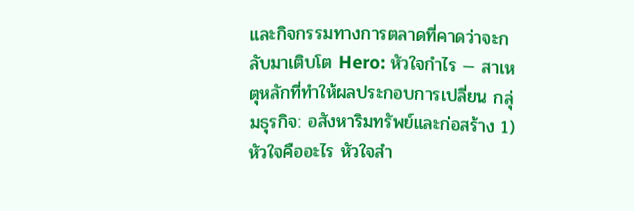และกิจกรรมทางการตลาดที่คาดว่าจะกลับมาเติบโต Hero: หัวใจกำไร — สาเหตุหลักที่ทำให้ผลประกอบการเปลี่ยน กลุ่มธุรกิจ: อสังหาริมทรัพย์และก่อสร้าง 1) หัวใจคืออะไร หัวใจสำ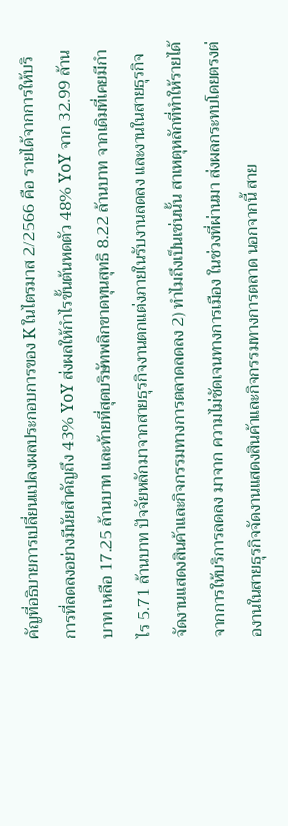คัญที่อธิบายการเปลี่ยนแปลงผลประกอบการของ K ในไตรมาส 2/2566 คือ รายได้จากการให้บริการที่ลดลงอย่างมีนัยสำคัญถึง 43% YoY ส่งผลให้กำไรขั้นต้นหดตัว 48% YoY จาก 32.99 ล้านบาท เหลือ 17.25 ล้านบาท และท้ายที่สุดบริษัทพลิกขาดทุนสุทธิ 8.22 ล้านบาท จากเดิมที่เคยมีกำไร 5.71 ล้านบาท ปัจจัยหลักมาจากสายธุรกิจงานตกแต่งภายในรับงานลดลง และงานในสายธุรกิจจัดงานแสดงสินค้าและกิจกรรมทางการตลาดลดลง 2) ทำไมถึงเป็นเช่นนั้น สาเหตุหลักที่ทำให้รายได้จากการให้บริการลดลง มาจาก ความไม่ชัดเจนทางการเมือง ในช่วงที่ผ่านมา ส่งผลกระทบโดยตรงต่องานในสายธุรกิจจัดงานแสดงสินค้าและกิจกรรมทางการตลาด นอกจากนี้ สาย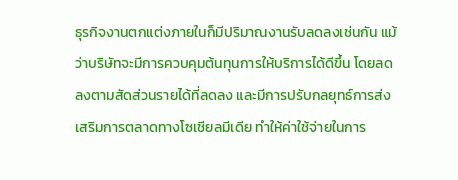ธุรกิจงานตกแต่งภายในก็มีปริมาณงานรับลดลงเช่นกัน แม้ว่าบริษัทจะมีการควบคุมต้นทุนการให้บริการได้ดีขึ้น โดยลดลงตามสัดส่วนรายได้ที่ลดลง และมีการปรับกลยุทธ์การส่งเสริมการตลาดทางโซเชียลมีเดีย ทำให้ค่าใช้จ่ายในการ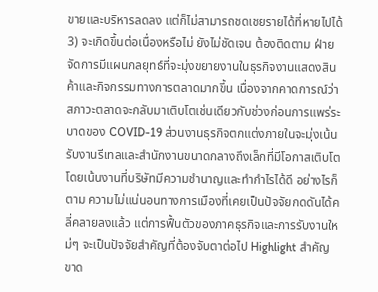ขายและบริหารลดลง แต่ก็ไม่สามารถชดเชยรายได้ที่หายไปได้ 3) จะเกิดขึ้นต่อเนื่องหรือไม่ ยังไม่ชัดเจน ต้องติดตาม ฝ่ายจัดการมีแผนกลยุทธ์ที่จะมุ่งขยายงานในธุรกิจงานแสดงสินค้าและกิจกรรมทางการตลาดมากขึ้น เนื่องจากคาดการณ์ว่าสภาวะตลาดจะกลับมาเติบโตเช่นเดียวกับช่วงก่อนการแพร่ระบาดของ COVID-19 ส่วนงานธุรกิจตกแต่งภายในจะมุ่งเน้นรับงานรีเทลและสำนักงานขนาดกลางถึงเล็กที่มีโอกาสเติบโต โดยเน้นงานที่บริษัทมีความชำนาญและทำกำไรได้ดี อย่างไรก็ตาม ความไม่แน่นอนทางการเมืองที่เคยเป็นปัจจัยกดดันได้คลี่คลายลงแล้ว แต่การฟื้นตัวของภาคธุรกิจและการรับงานใหม่ๆ จะเป็นปัจจัยสำคัญที่ต้องจับตาต่อไป Highlight สำคัญ ขาด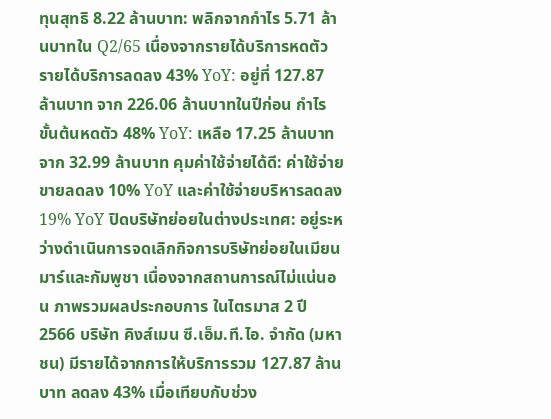ทุนสุทธิ 8.22 ล้านบาท: พลิกจากกำไร 5.71 ล้านบาทใน Q2/65 เนื่องจากรายได้บริการหดตัว รายได้บริการลดลง 43% YoY: อยู่ที่ 127.87 ล้านบาท จาก 226.06 ล้านบาทในปีก่อน กำไรขั้นต้นหดตัว 48% YoY: เหลือ 17.25 ล้านบาท จาก 32.99 ล้านบาท คุมค่าใช้จ่ายได้ดี: ค่าใช้จ่ายขายลดลง 10% YoY และค่าใช้จ่ายบริหารลดลง 19% YoY ปิดบริษัทย่อยในต่างประเทศ: อยู่ระหว่างดำเนินการจดเลิกกิจการบริษัทย่อยในเมียนมาร์และกัมพูชา เนื่องจากสถานการณ์ไม่แน่นอน ภาพรวมผลประกอบการ ในไตรมาส 2 ปี 2566 บริษัท คิงส์เมน ซี.เอ็ม.ที.ไอ. จำกัด (มหาชน) มีรายได้จากการให้บริการรวม 127.87 ล้านบาท ลดลง 43% เมื่อเทียบกับช่วง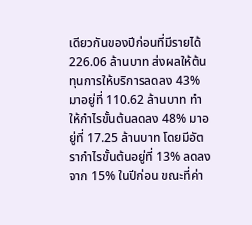เดียวกันของปีก่อนที่มีรายได้ 226.06 ล้านบาท ส่งผลให้ต้นทุนการให้บริการลดลง 43% มาอยู่ที่ 110.62 ล้านบาท ทำให้กำไรขั้นต้นลดลง 48% มาอยู่ที่ 17.25 ล้านบาท โดยมีอัตรากำไรขั้นต้นอยู่ที่ 13% ลดลงจาก 15% ในปีก่อน ขณะที่ค่า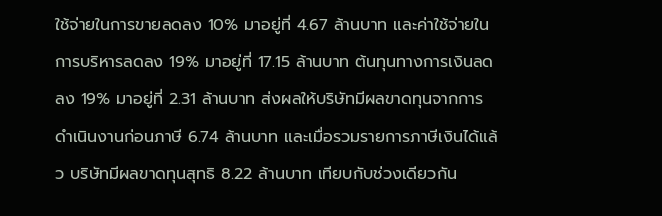ใช้จ่ายในการขายลดลง 10% มาอยู่ที่ 4.67 ล้านบาท และค่าใช้จ่ายในการบริหารลดลง 19% มาอยู่ที่ 17.15 ล้านบาท ต้นทุนทางการเงินลดลง 19% มาอยู่ที่ 2.31 ล้านบาท ส่งผลให้บริษัทมีผลขาดทุนจากการดำเนินงานก่อนภาษี 6.74 ล้านบาท และเมื่อรวมรายการภาษีเงินได้แล้ว บริษัทมีผลขาดทุนสุทธิ 8.22 ล้านบาท เทียบกับช่วงเดียวกัน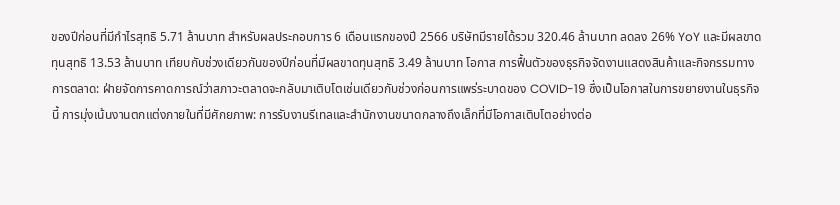ของปีก่อนที่มีกำไรสุทธิ 5.71 ล้านบาท สำหรับผลประกอบการ 6 เดือนแรกของปี 2566 บริษัทมีรายได้รวม 320.46 ล้านบาท ลดลง 26% YoY และมีผลขาดทุนสุทธิ 13.53 ล้านบาท เทียบกับช่วงเดียวกันของปีก่อนที่มีผลขาดทุนสุทธิ 3.49 ล้านบาท โอกาส การฟื้นตัวของธุรกิจจัดงานแสดงสินค้าและกิจกรรมทางการตลาด: ฝ่ายจัดการคาดการณ์ว่าสภาวะตลาดจะกลับมาเติบโตเช่นเดียวกับช่วงก่อนการแพร่ระบาดของ COVID-19 ซึ่งเป็นโอกาสในการขยายงานในธุรกิจนี้ การมุ่งเน้นงานตกแต่งภายในที่มีศักยภาพ: การรับงานรีเทลและสำนักงานขนาดกลางถึงเล็กที่มีโอกาสเติบโตอย่างต่อ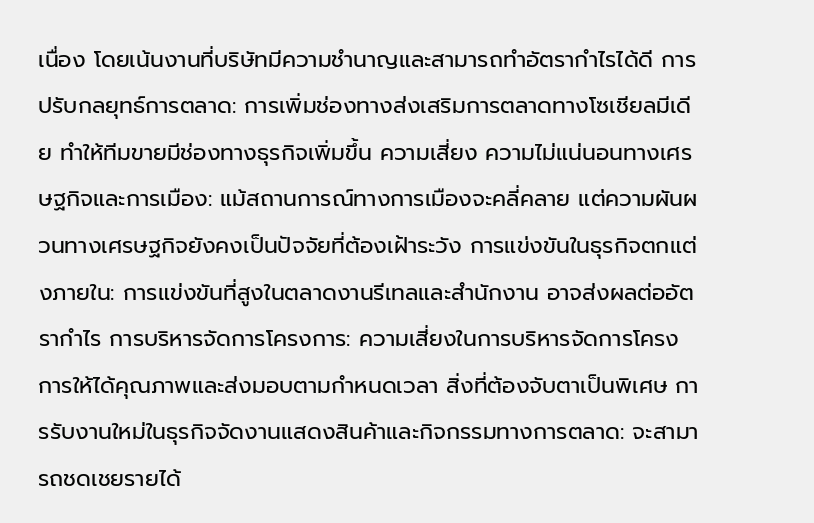เนื่อง โดยเน้นงานที่บริษัทมีความชำนาญและสามารถทำอัตรากำไรได้ดี การปรับกลยุทธ์การตลาด: การเพิ่มช่องทางส่งเสริมการตลาดทางโซเชียลมีเดีย ทำให้ทีมขายมีช่องทางธุรกิจเพิ่มขึ้น ความเสี่ยง ความไม่แน่นอนทางเศรษฐกิจและการเมือง: แม้สถานการณ์ทางการเมืองจะคลี่คลาย แต่ความผันผวนทางเศรษฐกิจยังคงเป็นปัจจัยที่ต้องเฝ้าระวัง การแข่งขันในธุรกิจตกแต่งภายใน: การแข่งขันที่สูงในตลาดงานรีเทลและสำนักงาน อาจส่งผลต่ออัตรากำไร การบริหารจัดการโครงการ: ความเสี่ยงในการบริหารจัดการโครงการให้ได้คุณภาพและส่งมอบตามกำหนดเวลา สิ่งที่ต้องจับตาเป็นพิเศษ การรับงานใหม่ในธุรกิจจัดงานแสดงสินค้าและกิจกรรมทางการตลาด: จะสามารถชดเชยรายได้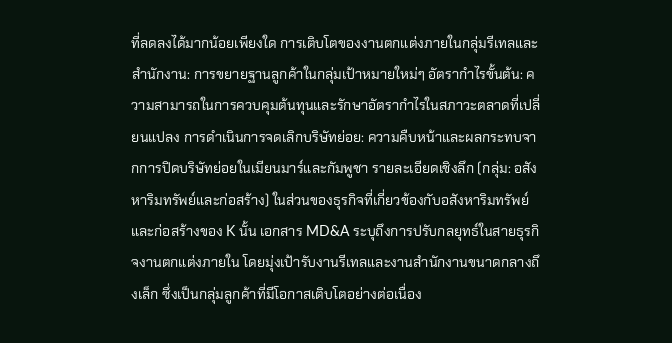ที่ลดลงได้มากน้อยเพียงใด การเติบโตของงานตกแต่งภายในกลุ่มรีเทลและสำนักงาน: การขยายฐานลูกค้าในกลุ่มเป้าหมายใหม่ๆ อัตรากำไรขั้นต้น: ความสามารถในการควบคุมต้นทุนและรักษาอัตรากำไรในสภาวะตลาดที่เปลี่ยนแปลง การดำเนินการจดเลิกบริษัทย่อย: ความคืบหน้าและผลกระทบจากการปิดบริษัทย่อยในเมียนมาร์และกัมพูชา รายละเอียดเชิงลึก (กลุ่ม: อสังหาริมทรัพย์และก่อสร้าง) ในส่วนของธุรกิจที่เกี่ยวข้องกับอสังหาริมทรัพย์และก่อสร้างของ K นั้น เอกสาร MD&A ระบุถึงการปรับกลยุทธ์ในสายธุรกิจงานตกแต่งภายใน โดยมุ่งเป้ารับงานรีเทลและงานสำนักงานขนาดกลางถึงเล็ก ซึ่งเป็นกลุ่มลูกค้าที่มีโอกาสเติบโตอย่างต่อเนื่อง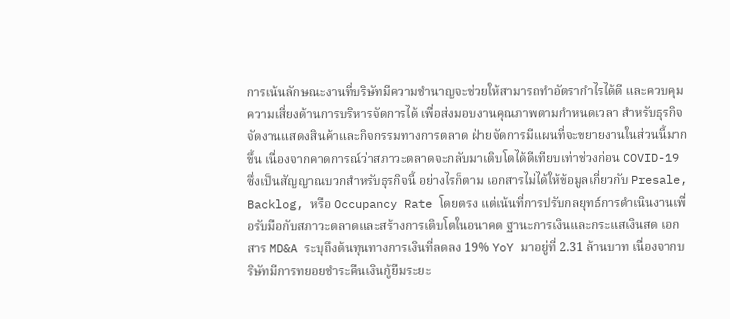การเน้นลักษณะงานที่บริษัทมีความชำนาญจะช่วยให้สามารถทำอัตรากำไรได้ดี และควบคุมความเสี่ยงด้านการบริหารจัดการได้ เพื่อส่งมอบงานคุณภาพตามกำหนดเวลา สำหรับธุรกิจจัดงานแสดงสินค้าและกิจกรรมทางการตลาด ฝ่ายจัดการมีแผนที่จะขยายงานในส่วนนี้มากขึ้น เนื่องจากคาดการณ์ว่าสภาวะตลาดจะกลับมาเติบโตได้ดีเทียบเท่าช่วงก่อน COVID-19 ซึ่งเป็นสัญญาณบวกสำหรับธุรกิจนี้ อย่างไรก็ตาม เอกสารไม่ได้ให้ข้อมูลเกี่ยวกับ Presale, Backlog, หรือ Occupancy Rate โดยตรง แต่เน้นที่การปรับกลยุทธ์การดำเนินงานเพื่อรับมือกับสภาวะตลาดและสร้างการเติบโตในอนาคต ฐานะการเงินและกระแสเงินสด เอกสาร MD&A ระบุถึงต้นทุนทางการเงินที่ลดลง 19% YoY มาอยู่ที่ 2.31 ล้านบาท เนื่องจากบริษัทมีการทยอยชำระคืนเงินกู้ยืมระยะ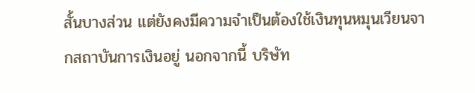สั้นบางส่วน แต่ยังคงมีความจำเป็นต้องใช้เงินทุนหมุนเวียนจากสถาบันการเงินอยู่ นอกจากนี้ บริษัท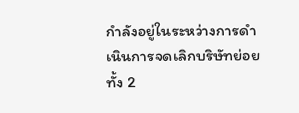กำลังอยู่ในระหว่างการดำเนินการจดเลิกบริษัทย่อยทั้ง 2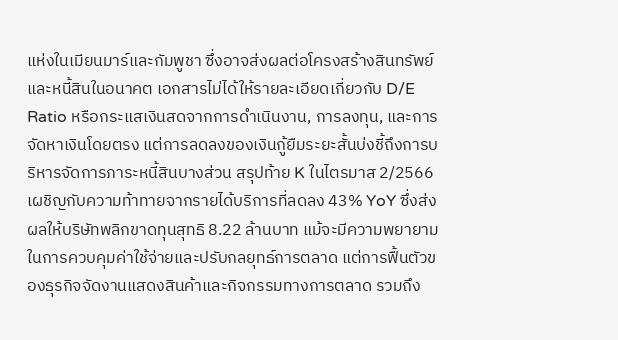แห่งในเมียนมาร์และกัมพูชา ซึ่งอาจส่งผลต่อโครงสร้างสินทรัพย์และหนี้สินในอนาคต เอกสารไม่ได้ให้รายละเอียดเกี่ยวกับ D/E Ratio หรือกระแสเงินสดจากการดำเนินงาน, การลงทุน, และการจัดหาเงินโดยตรง แต่การลดลงของเงินกู้ยืมระยะสั้นบ่งชี้ถึงการบริหารจัดการภาระหนี้สินบางส่วน สรุปท้าย K ในไตรมาส 2/2566 เผชิญกับความท้าทายจากรายได้บริการที่ลดลง 43% YoY ซึ่งส่งผลให้บริษัทพลิกขาดทุนสุทธิ 8.22 ล้านบาท แม้จะมีความพยายามในการควบคุมค่าใช้จ่ายและปรับกลยุทธ์การตลาด แต่การฟื้นตัวของธุรกิจจัดงานแสดงสินค้าและกิจกรรมทางการตลาด รวมถึง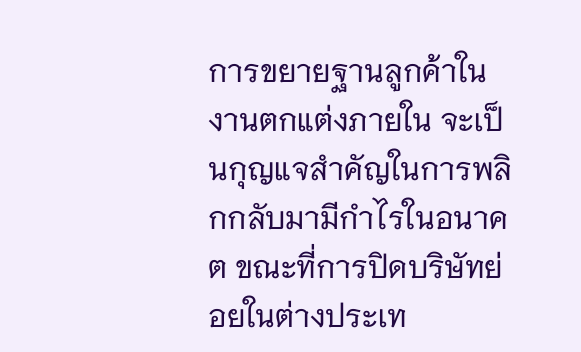การขยายฐานลูกค้าในงานตกแต่งภายใน จะเป็นกุญแจสำคัญในการพลิกกลับมามีกำไรในอนาคต ขณะที่การปิดบริษัทย่อยในต่างประเท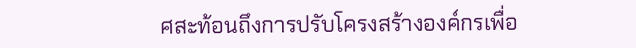ศสะท้อนถึงการปรับโครงสร้างองค์กรเพื่อ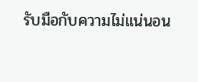รับมือกับความไม่แน่นอน